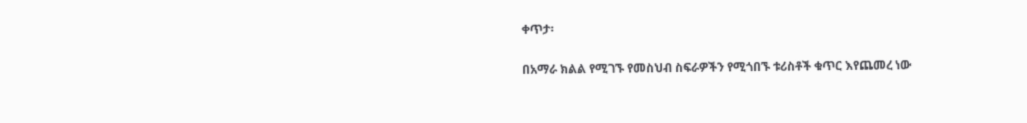ቀጥታ፡

በአማራ ክልል የሚገኙ የመስህብ ስፍራዎችን የሚጎበኙ ቱሪስቶች ቁጥር እየጨመረ ነው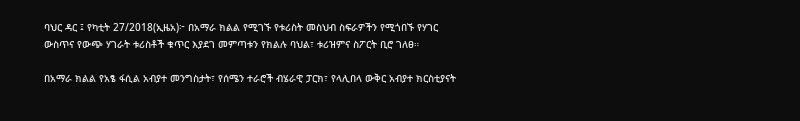ባህር ዳር ፤ የካቲት 27/2018(ኢዜአ)፦ በአማራ ክልል የሚገኙ የቱሪስት መስህብ ስፍራዎችን የሚጎበኙ የሃገር ውስጥና የውጭ ሃገራት ቱሪስቶች ቁጥር እያደገ መምጣቱን የክልሉ ባህል፣ ቱሪዝምና ስፖርት ቢሮ ገለፀ።

በአማራ ክልል የአፄ ፋሲል አብያተ መንግስታት፣ የሰሜን ተራሮች ብሄራዊ ፓርክ፣ የላሊበላ ውቅር አብያተ ክርስቲያናት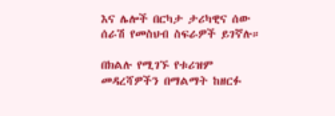እና ሌሎች በርካታ ታሪካዊና ሰው ሰራሽ የመስህብ ስፍራዎች ይገኛሉ።

በክልሉ የሚገኙ የቱሪዝም መዳረሻዎችን በማልማት ከዘርፉ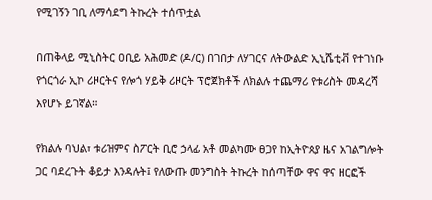የሚገኝን ገቢ ለማሳደግ ትኩረት ተሰጥቷል

በጠቅላይ ሚኒስትር ዐቢይ አሕመድ (ዶ/ር) በገበታ ለሃገርና ለትውልድ ኢኒሼቲቭ የተገነቡ የጎርጎራ ኢኮ ሪዞርትና የሎጎ ሃይቅ ሪዞርት ፕሮጀክቶች ለክልሉ ተጨማሪ የቱሪስት መዳረሻ እየሆኑ ይገኛል።

የክልሉ ባህል፣ ቱሪዝምና ስፖርት ቢሮ ኃላፊ አቶ መልካሙ ፀጋየ ከኢትዮጰያ ዜና አገልግሎት ጋር ባደረጉት ቆይታ እንዳሉት፤ የለውጡ መንግስት ትኩረት ከሰጣቸው ዋና ዋና ዘርፎች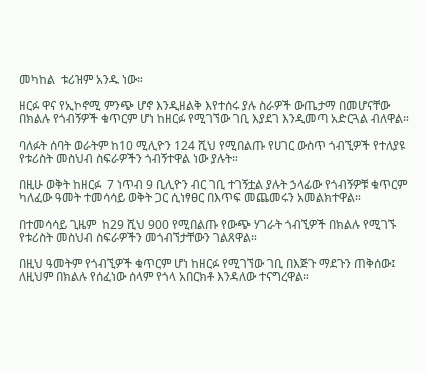መካከል  ቱሪዝም አንዱ ነው።

ዘርፉ ዋና የኢኮኖሚ ምንጭ ሆኖ እንዲዘልቅ እየተሰሩ ያሉ ስራዎች ውጤታማ በመሆናቸው  በክልሉ የጎብኝዎች ቁጥርም ሆነ ከዘርፉ የሚገኘው ገቢ እያደገ እንዲመጣ አድርጓል ብለዋል።

ባለፉት ሰባት ወራትም ከ10 ሚሊዮን 124 ሺህ የሚበልጡ የሀገር ውስጥ ጎብኚዎች የተለያዩ የቱሪስት መስህብ ስፍራዎችን ጎብኝተዋል ነው ያሉት።

በዚሁ ወቅት ከዘርፉ  7 ነጥብ 9 ቢሊዮን ብር ገቢ ተገኝቷል ያሉት ኃላፊው የጎብኝዎቹ ቁጥርም ካለፈው ዓመት ተመሳሳይ ወቅት ጋር ሲነፃፀር በእጥፍ መጨመሩን አመልክተዋል።

በተመሳሳይ ጊዜም  ከ29 ሺህ 900 የሚበልጡ የውጭ ሃገራት ጎብኚዎች በክልሉ የሚገኙ የቱሪስት መስህብ ስፍራዎችን መጎብኘታቸውን ገልጸዋል።

በዚህ ዓመትም የጎብኚዎች ቁጥርም ሆነ ከዘርፉ የሚገኘው ገቢ በእጅጉ ማደጉን ጠቅሰው፤ ለዚህም በክልሉ የሰፈነው ሰላም የጎላ አበርክቶ እንዳለው ተናግረዋል።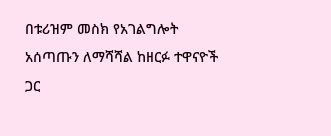በቱሪዝም መስክ የአገልግሎት አሰጣጡን ለማሻሻል ከዘርፉ ተዋናዮች ጋር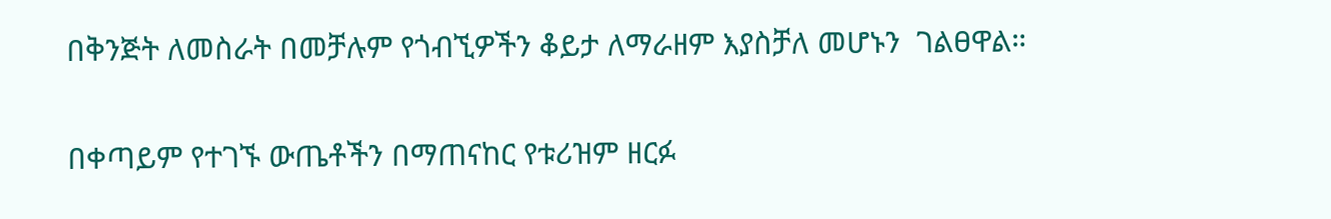በቅንጅት ለመስራት በመቻሉም የጎብኚዎችን ቆይታ ለማራዘም እያስቻለ መሆኑን  ገልፀዋል።

በቀጣይም የተገኙ ውጤቶችን በማጠናከር የቱሪዝም ዘርፉ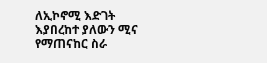ለኢኮኖሚ እድገት እያበረከተ ያለውን ሚና የማጠናከር ስራ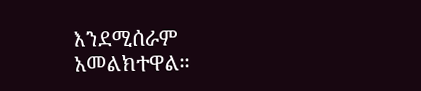እንደሚሰራም አመልክተዋል።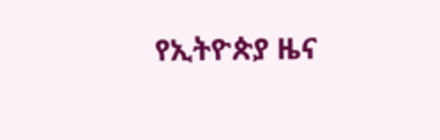የኢትዮጵያ ዜና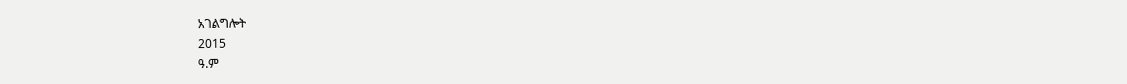አገልግሎት
2015
ዓ.ም